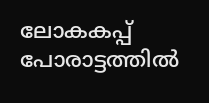ലോകകപ്പ് പോരാട്ടത്തിൽ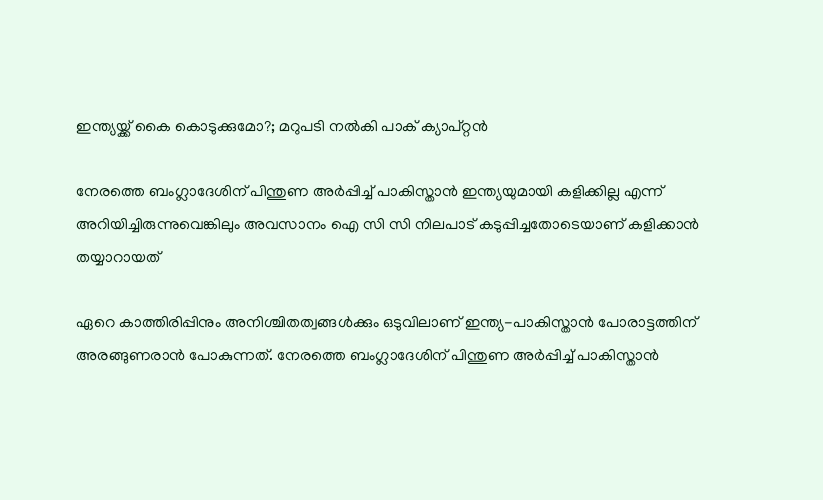ഇന്ത്യയ്ക്ക് കൈ കൊടുക്കുമോ?; മറുപടി നൽകി പാക് ക്യാപ്റ്റൻ

നേരത്തെ ബംഗ്ലാദേശിന് പിന്തുണ അർപ്പിച്ച് പാകിസ്താൻ ഇന്ത്യയുമായി കളിക്കില്ല എന്ന് അറിയിച്ചിരുന്നുവെങ്കിലും അവസാനം ഐ സി സി നിലപാട് കടുപ്പിച്ചതോടെയാണ് കളിക്കാൻ തയ്യാറായത്

ഏറെ കാത്തിരിപ്പിനും അനിശ്ചിതത്വങ്ങൾക്കും ഒടുവിലാണ് ഇന്ത്യ-പാകിസ്താൻ പോരാട്ടത്തിന് അരങ്ങുണരാൻ പോകുന്നത്. നേരത്തെ ബംഗ്ലാദേശിന് പിന്തുണ അർപ്പിച്ച് പാകിസ്താൻ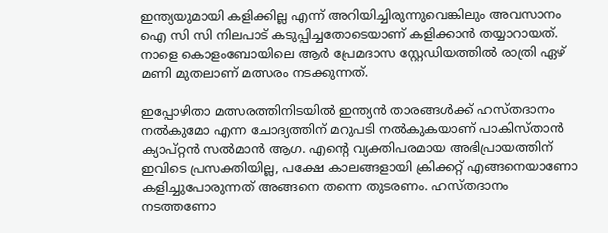ഇന്ത്യയുമായി കളിക്കില്ല എന്ന് അറിയിച്ചിരുന്നുവെങ്കിലും അവസാനം ഐ സി സി നിലപാട് കടുപ്പിച്ചതോടെയാണ് കളിക്കാൻ തയ്യാറായത്. നാളെ കൊളംബോയിലെ ആര്‍ പ്രേമദാസ സ്റ്റേഡിയത്തില്‍ രാത്രി ഏഴ് മണി മുതലാണ് മത്സരം നടക്കുന്നത്.

ഇപ്പോഴിതാ മത്സരത്തിനിടയിൽ ഇന്ത്യൻ താരങ്ങൾക്ക് ഹസ്തദാനം നൽകുമോ എന്ന ചോദ്യത്തിന് മറുപടി നൽകുകയാണ് പാകിസ്താൻ ക്യാപ്റ്റൻ സല്‍മാന്‍ ആഗ. എന്‍റെ വ്യക്തിപരമായ അഭിപ്രായത്തിന് ഇവിടെ പ്രസക്തിയില്ല, പക്ഷേ കാലങ്ങളായി ക്രിക്കറ്റ് എങ്ങനെയാണോ കളിച്ചുപോരുന്നത് അങ്ങനെ തന്നെ തുടരണം. ഹസ്തദാനം നടത്തണോ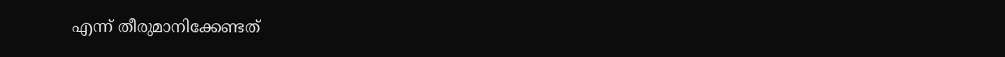എന്ന് തീരുമാനിക്കേണ്ടത്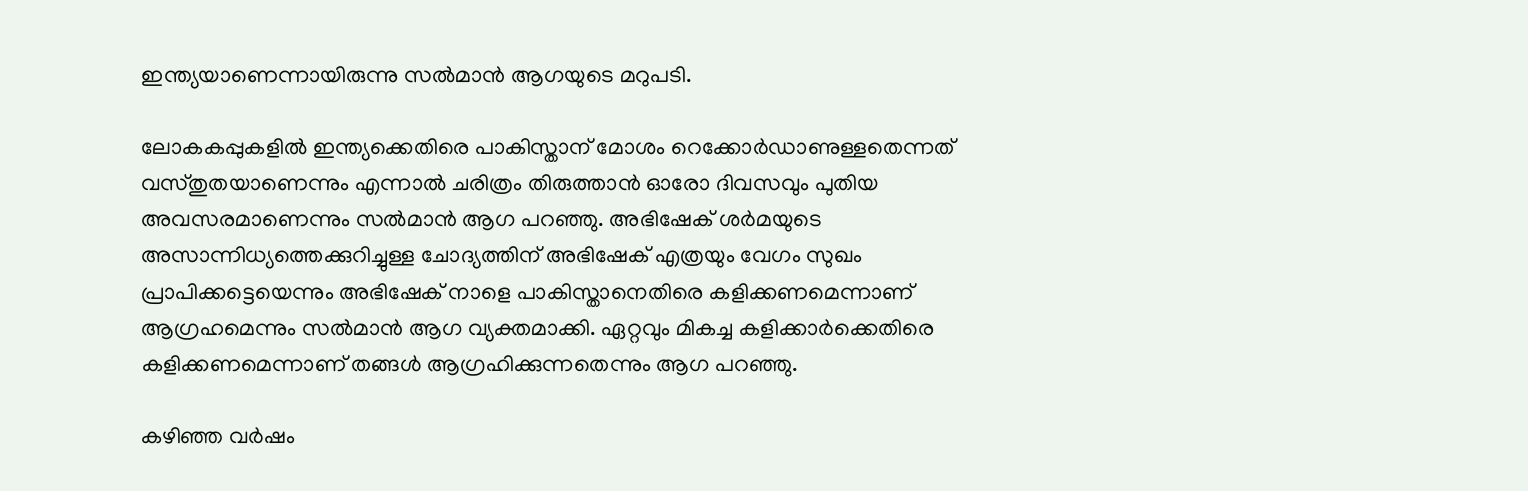ഇന്ത്യയാണെന്നായിരുന്നു സല്‍മാന്‍ ആഗയുടെ മറുപടി.

ലോകകപ്പുകളിൽ ഇന്ത്യക്കെതിരെ പാകിസ്താന് മോശം റെക്കോർഡാണുള്ളതെന്നത് വസ്തുതയാണെന്നും എന്നാൽ ചരിത്രം തിരുത്താൻ ഓരോ ദിവസവും പുതിയ അവസരമാണെന്നും സല്‍മാന്‍ ആഗ പറഞ്ഞു. അഭിഷേക് ശര്‍മയുടെ അസാന്നിധ്യത്തെക്കുറിച്ചുള്ള ചോദ്യത്തിന് അഭിഷേക് എത്രയും വേഗം സുഖം പ്രാപിക്കട്ടെയെന്നും അഭിഷേക് നാളെ പാകിസ്താനെതിരെ കളിക്കണമെന്നാണ് ആഗ്രഹമെന്നും സല്‍മാന്‍ ആഗ വ്യക്തമാക്കി. ഏറ്റവും മികച്ച കളിക്കാര്‍ക്കെതിരെ കളിക്കണമെന്നാണ് തങ്ങള്‍ ആഗ്രഹിക്കുന്നതെന്നും ആഗ പറഞ്ഞു.

കഴിഞ്ഞ വർഷം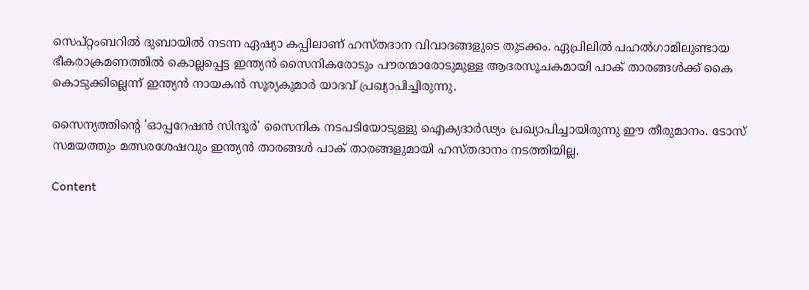സെപ്റ്റംബറിൽ ദുബായിൽ നടന്ന ഏഷ്യാ കപ്പിലാണ് ഹസ്തദാന വിവാദങ്ങളുടെ തുടക്കം. ഏപ്രിലിൽ പഹൽഗാമിലുണ്ടായ ഭീകരാക്രമണത്തിൽ കൊല്ലപ്പെട്ട ഇന്ത്യൻ സൈനികരോടും പൗരന്മാരോടുമുള്ള ആദരസൂചകമായി പാക് താരങ്ങൾക്ക് കൈ കൊടുക്കില്ലെന്ന് ഇന്ത്യൻ നായകൻ സൂര്യകുമാർ യാദവ് പ്രഖ്യാപിച്ചിരുന്നു.

സൈന്യത്തിന്‍റെ 'ഓപ്പറേഷൻ സിന്ദൂർ' സൈനിക നടപടിയോടുള്ളു ഐക്യദാർഢ്യം പ്രഖ്യാപിച്ചായിരുന്നു ഈ തീരുമാനം. ടോസ് സമയത്തും മത്സരശേഷവും ഇന്ത്യൻ താരങ്ങൾ പാക് താരങ്ങളുമായി ഹസ്തദാനം നടത്തിയില്ല.

Content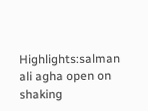Highlights:salman ali agha open on shaking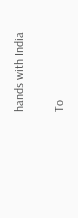hands with India

To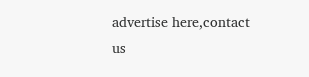advertise here,contact us